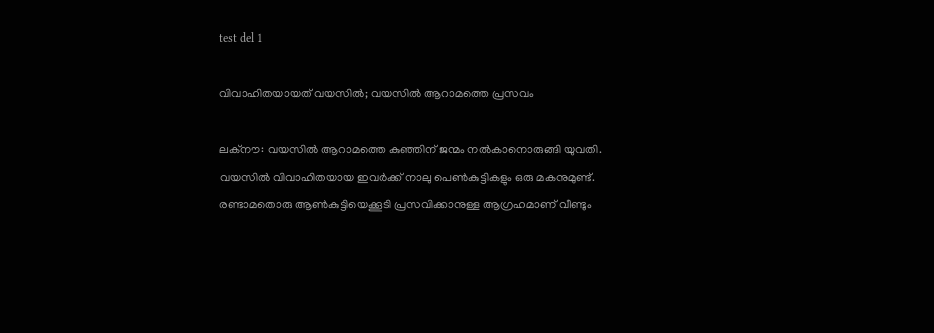test del 1

വിവാഹിതയായത് വയസിൽ; വയസിൽ ആറാമത്തെ പ്രസവം

ലക്‌നൗ: വയസിൽ ആറാമത്തെ കുഞ്ഞിന് ജന്മം നൽകാനൊരുങ്ങി യുവതി. വയസിൽ വിവാഹിതയായ ഇവർക്ക് നാലു പെൺകുട്ടികളും ഒരു മകനുമുണ്ട്. രണ്ടാമതൊരു ആൺകുട്ടിയെക്കൂടി പ്രസവിക്കാനുള്ള ആഗ്രഹമാണ് വീണ്ടും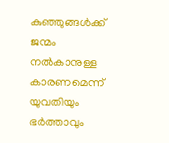കുഞ്ഞുങ്ങൾക്ക് ജന്മം നൽകാനുള്ള കാരണമെന്ന് യുവതിയും ഭർത്താവും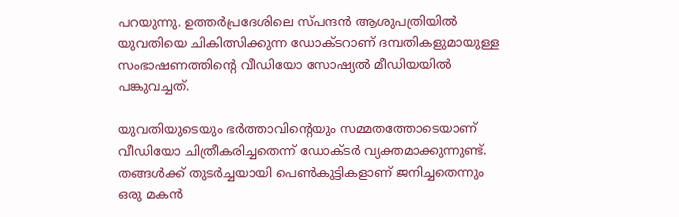പറയുന്നു. ഉത്തർപ്രദേശിലെ സ്‌പന്ദൻ ആശുപത്രിയിൽ യുവതിയെ ചികിത്സിക്കുന്ന ഡോക്‌ടറാണ് ദമ്പതികളുമായുള്ള സംഭാഷണത്തിന്റെ വീഡിയോ സോഷ്യൽ മീഡിയയിൽ പങ്കുവച്ചത്.

യുവതിയുടെയും ഭർത്താവിന്റെയും സമ്മതത്തോടെയാണ് വീഡിയോ ചിത്രീകരിച്ചതെന്ന് ഡോ‌ക്‌ടർ വ്യക്തമാക്കുന്നുണ്ട്. തങ്ങൾക്ക് തുടർച്ചയായി പെൺകുട്ടികളാണ് ജനിച്ചതെന്നും ഒരു മകൻ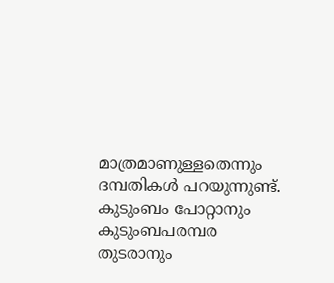മാത്രമാണുള്ളതെന്നും ദമ്പതികൾ പറയുന്നുണ്ട്. കുടുംബം പോറ്റാനും കുടുംബപരമ്പര തുടരാനും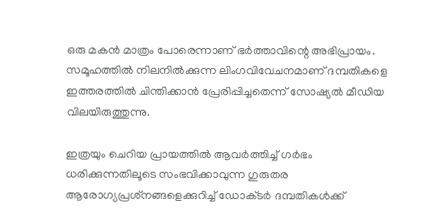ഒരു മകൻ മാത്രം പോരെന്നാണ് ഭർത്താവിന്റെ അഭിപ്രായം. സമൂഹത്തിൽ നിലനിൽക്കുന്ന ലിംഗവിവേചനമാണ് ദമ്പതികളെ ഇത്തരത്തിൽ ചിന്തിക്കാൻ പ്രേരിപ്പിച്ചതെന്ന് സോഷ്യൽ മീഡിയ വിലയിരുത്തുന്നു.

ഇത്രയും ചെറിയ പ്രായത്തിൽ ആവർത്തിച്ച് ഗർഭം ധരിക്കുന്നതിലൂടെ സംഭവിക്കാവുന്ന ഗുരുതര ആരോഗ്യപ്രശ്‌നങ്ങളെക്കുറിച്ച് ഡോക്‌ടർ ദമ്പതികൾക്ക്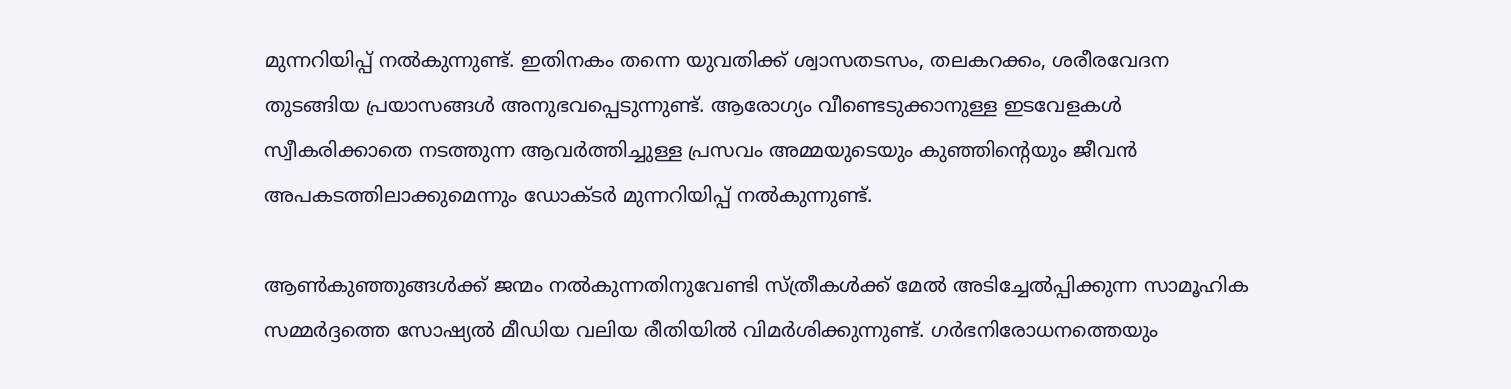മുന്നറിയിപ്പ് നൽകുന്നുണ്ട്. ഇതിനകം തന്നെ യുവതിക്ക് ശ്വാസതടസം, തലകറക്കം, ശരീരവേദന തുടങ്ങിയ പ്രയാസങ്ങൾ അനുഭവപ്പെടുന്നുണ്ട്. ആരോഗ്യം വീണ്ടെടുക്കാനുള്ള ഇടവേളകൾ സ്വീകരിക്കാതെ നടത്തുന്ന ആവർത്തിച്ചുള്ള പ്രസവം അമ്മയുടെയും കുഞ്ഞിന്റെയും ജീവൻ അപകടത്തിലാക്കുമെന്നും ഡോക്‌ടർ മുന്നറിയിപ്പ് നൽകുന്നുണ്ട്.

ആൺകുഞ്ഞുങ്ങൾക്ക് ജന്മം നൽകുന്നതിനുവേണ്ടി സ്ത്രീകൾക്ക് മേൽ അടിച്ചേൽപ്പിക്കുന്ന സാമൂഹിക സമ്മർദ്ദത്തെ സോഷ്യൽ മീഡിയ വലിയ രീതിയിൽ വിമർശിക്കുന്നുണ്ട്. ഗർഭനിരോധനത്തെയും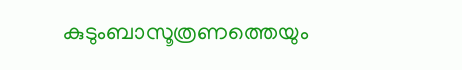കുടുംബാസൂത്രണത്തെയും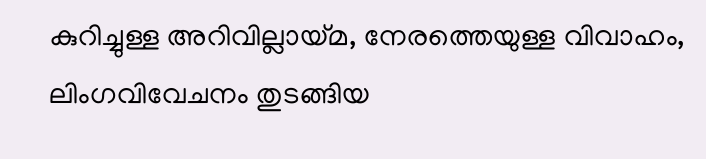കുറിച്ചുള്ള അറിവില്ലായ്‌മ, നേരത്തെയുള്ള വിവാഹം, ലിംഗവിവേചനം തുടങ്ങിയ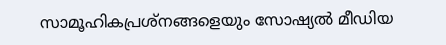സാമൂഹികപ്രശ്‌നങ്ങളെയും സോഷ്യൽ മീഡിയ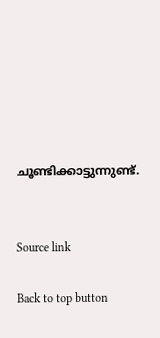ചൂണ്ടിക്കാട്ടുന്നുണ്ട്.


Source link

Back to top button